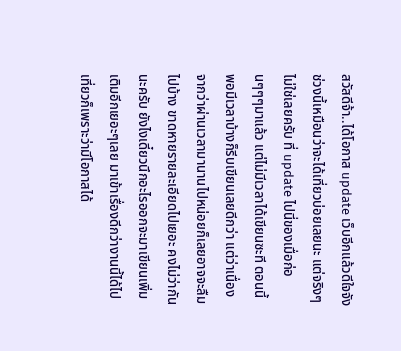สวัสดีจ้า..ได้โอกาส update เว็บอีกแล้วดีใจจัง ช่วงนี้เหมือนว่าจะได้เที่ยวบ่อยเลยนะ แต่จริงๆไม่ใช่เลยครับ ที่ update ไปนี่ของเมื่อก่อนๆๆๆมาแล้ว แต่ไม่มีเวลาได้เขียนซะที ตอนนี้พอมีเวลาบ้างก็รีบเขียนเลยดีกว่า แต่ว่าเนื่องจากว่าผ่านเวลามานานไปหน่อยก็เลยอาจจะลืมไปบ้าง ขาดหายรายละเอียดไปเยอะ คงไม่ว่ากันนะครับ ยังไงเดี๋ยวนึกอะไรออกจะมาเขียนเพิ่มเติมอีกเยอะๆเลย มาเข้าเรื่องดีกว่างานนี้ได้ไปเที่ยวก็เพราะว่ามีโอกาสได้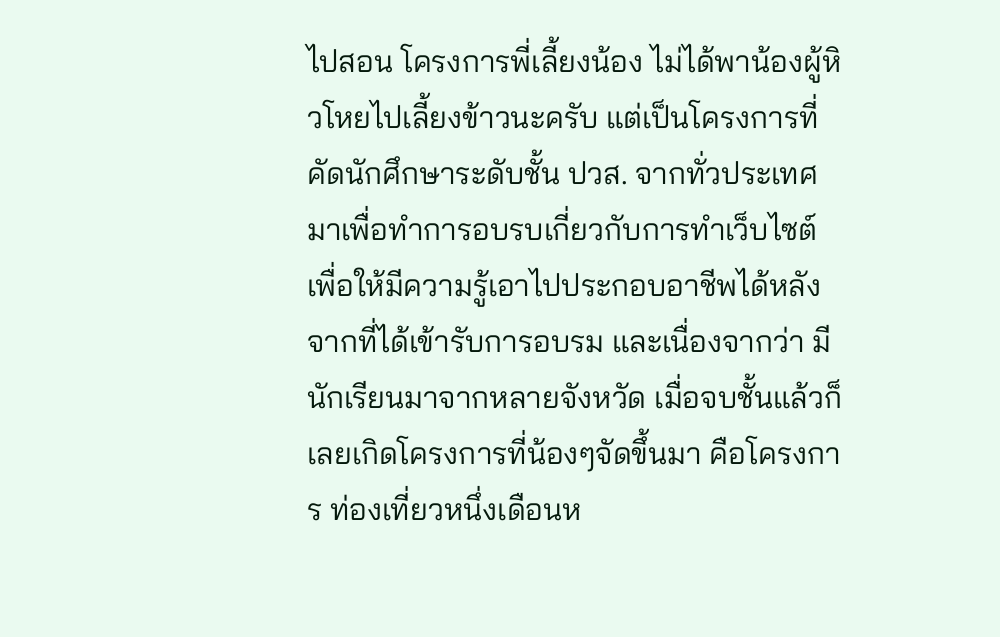ไปสอน โครงการพี่เลี้ยงน้อง ไม่ได้พาน้องผู้หิวโหยไปเลี้ยงข้าวนะครับ แต่เป็นโครงการที่คัดนักศึกษาระดับชั้น ปวส. จากทั่วประเทศมาเพื่อทำการอบรบเกี่ยวกับการทำเว็บไซต์ เพื่อให้มีความรู้เอาไปประกอบอาชีพได้หลังจากที่ได้เข้ารับการอบรม และเนื่องจากว่า มีนักเรียนมาจากหลายจังหวัด เมื่อจบชั้นแล้วก็เลยเกิดโครงการที่น้องๆจัดขึ้นมา คือโครงการ ท่องเที่ยวหนึ่งเดือนห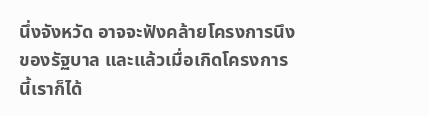นึ่งจังหวัด อาจจะฟังคล้ายโครงการนึงของรัฐบาล และแล้วเมื่อเกิดโครงการนี้เราก็ได้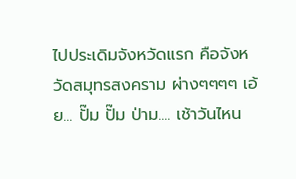ไปประเดิมจังหวัดแรก คือจังหวัดสมุทรสงคราม ผ่างๆๆๆๆ เอ้ย... ปั๊ม ปั๊ม ป่าม.... เช้าวันไหน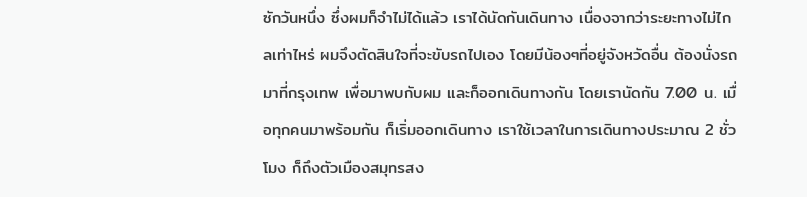ซักวันหนึ่ง ซึ่งผมก็จำไม่ได้แล้ว เราได้นัดกันเดินทาง เนื่องจากว่าระยะทางไม่ไกลเท่าไหร่ ผมจึงตัดสินใจที่จะขับรถไปเอง โดยมีน้องๆที่อยู่จังหวัดอื่น ต้องนั่งรถมาที่กรุงเทพ เพื่อมาพบกับผม และก็ออกเดินทางกัน โดยเรานัดกัน 7.00 น. เมื่อทุกคนมาพร้อมกัน ก็เริ่มออกเดินทาง เราใช้เวลาในการเดินทางประมาณ 2 ชั่วโมง ก็ถึงตัวเมืองสมุทรสง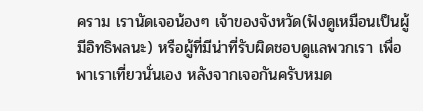คราม เรานัดเจอน้องๆ เจ้าของจังหวัด(ฟังดูเหมือนเป็นผู้มีอิทธิพลนะ) หรือผู้ที่มีน่าที่รับผิดชอบดูแลพวกเรา เพื่อพาเราเที่ยวนั่นเอง หลังจากเจอกันครับหมด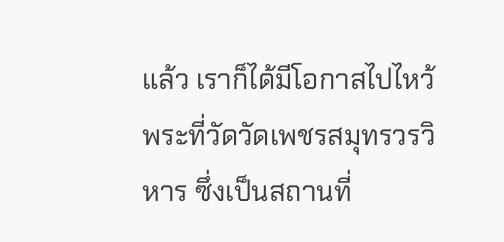แล้ว เราก็ได้มีโอกาสไปไหว้พระที่วัดวัดเพชรสมุทรวรวิหาร ซึ่งเป็นสถานที่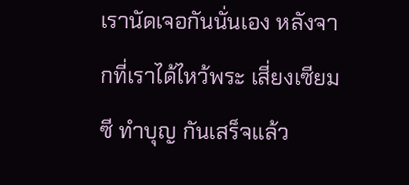เรานัดเจอกันนั่นเอง หลังจากที่เราได้ไหว้พระ เสี่ยงเซียมซี ทำบุญ กันเสร็จแล้ว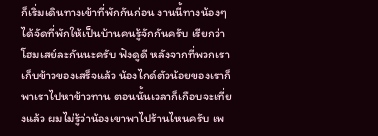ก็เริ่มเดินทางเข้าที่พักกันก่อน งานนี้ทางน้องๆได้จัดที่พักให้เป็นบ้านคนรู้จักกันครับ เรียกว่าโฮมเสย์ละกันนะครับ ฟังดูดี หลังจากที่พวกเราเก็บข้าวของเสร็จแล้ว น้องไกด์ตัวน้อยของเราก็พาเราไปหาข้าวทาน ตอนนั้นเวลาก็เกือบจะเที่ยงแล้ว ผมไม่รู้ว่าน้องเขาพาไปร้านไหนครับ เพ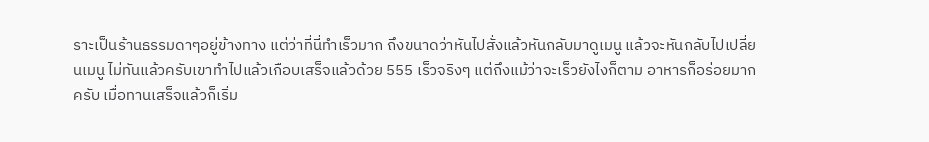ราะเป็นร้านธรรมดาๆอยู่ข้างทาง แต่ว่าที่นี่ทำเร็วมาก ถึงขนาดว่าหันไปสั่งแล้วหันกลับมาดูเมนู แล้วจะหันกลับไปเปลี่ยนเมนู ไม่ทันแล้วครับเขาทำไปแล้วเกือบเสร็จแล้วด้วย 555 เร็วจริงๆ แต่ถึงแม้ว่าจะเร็วยังไงก็ตาม อาหารก็อร่อยมากครับ เมื่อทานเสร็จแล้วก็เริ่ม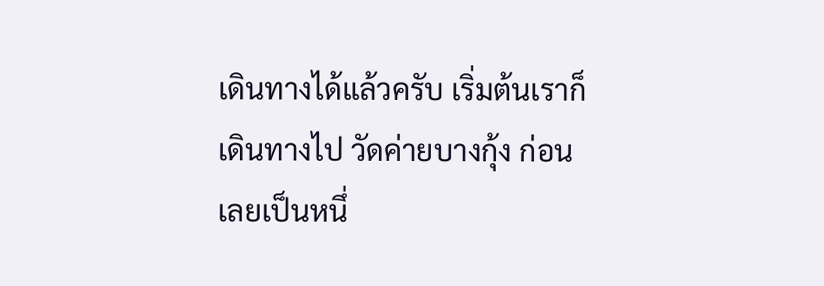เดินทางได้แล้วครับ เริ่มต้นเราก็เดินทางไป วัดค่ายบางกุ้ง ก่อนเลยเป็นหนึ่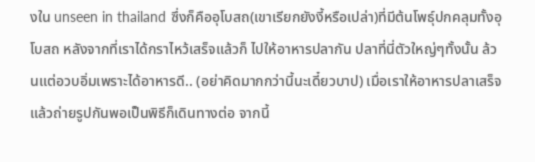งใน unseen in thailand ซึ่งก็คืออุโบสถ(เขาเรียกยังงี้หรือเปล่า)ที่มีต้นโพธุ์ปกคลุมทั้งอุโบสถ หลังจากที่เราได้กราไหว้เสร็จแล้วก็ ไปให้อาหารปลากัน ปลาที่นี่ตัวใหญ่ๆทั้งนั้น ล้วนแต่อวบอิ่มเพราะได้อาหารดี.. (อย่าคิดมากกว่านี้นะเดี๋ยวบาป) เมื่อเราให้อาหารปลาเสร็จแล้วถ่ายรูปกันพอเป็นพิธีก็เดินทางต่อ จากนี้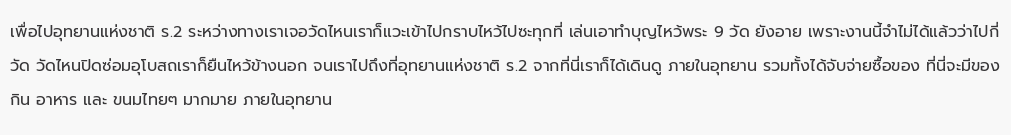เพื่อไปอุทยานแห่งชาติ ร.2 ระหว่างทางเราเจอวัดไหนเราก็แวะเข้าไปกราบไหว้ไปซะทุกที่ เล่นเอาทำบุญไหว้พระ 9 วัด ยังอาย เพราะงานนี้จำไม่ได้แล้วว่าไปกี่วัด วัดไหนปิดซ่อมอุโบสถเราก็ยืนไหว้ข้างนอก จนเราไปถึงที่อุทยานแห่งชาติ ร.2 จากที่นี่เราก็ได้เดินดู ภายในอุทยาน รวมทั้งได้จับจ่ายซื้อของ ที่นี่จะมีของกิน อาหาร และ ขนมไทยๆ มากมาย ภายในอุทยาน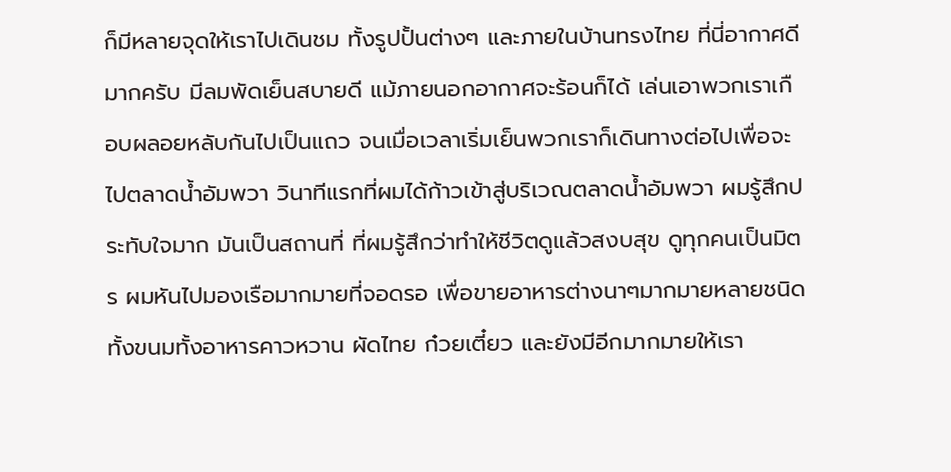ก็มีหลายจุดให้เราไปเดินชม ทั้งรูปปั้นต่างๆ และภายในบ้านทรงไทย ที่นี่อากาศดีมากครับ มีลมพัดเย็นสบายดี แม้ภายนอกอากาศจะร้อนก็ได้ เล่นเอาพวกเราเกือบผลอยหลับกันไปเป็นแถว จนเมื่อเวลาเริ่มเย็นพวกเราก็เดินทางต่อไปเพื่อจะไปตลาดน้ำอัมพวา วินาทีแรกที่ผมได้ก้าวเข้าสู่บริเวณตลาดน้ำอัมพวา ผมรู้สึกประทับใจมาก มันเป็นสถานที่ ที่ผมรู้สึกว่าทำให้ชีวิตดูแล้วสงบสุข ดูทุกคนเป็นมิตร ผมหันไปมองเรือมากมายที่จอดรอ เพื่อขายอาหารต่างนาๆมากมายหลายชนิด ทั้งขนมทั้งอาหารคาวหวาน ผัดไทย ก๋วยเตี๋ยว และยังมีอีกมากมายให้เรา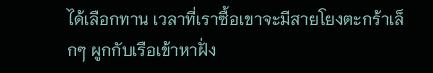ได้เลือกทาน เวลาที่เราซื้อเขาจะมีสายโยงตะกร้าเล็กๆ ผูกกับเรือเข้าหาฝั่ง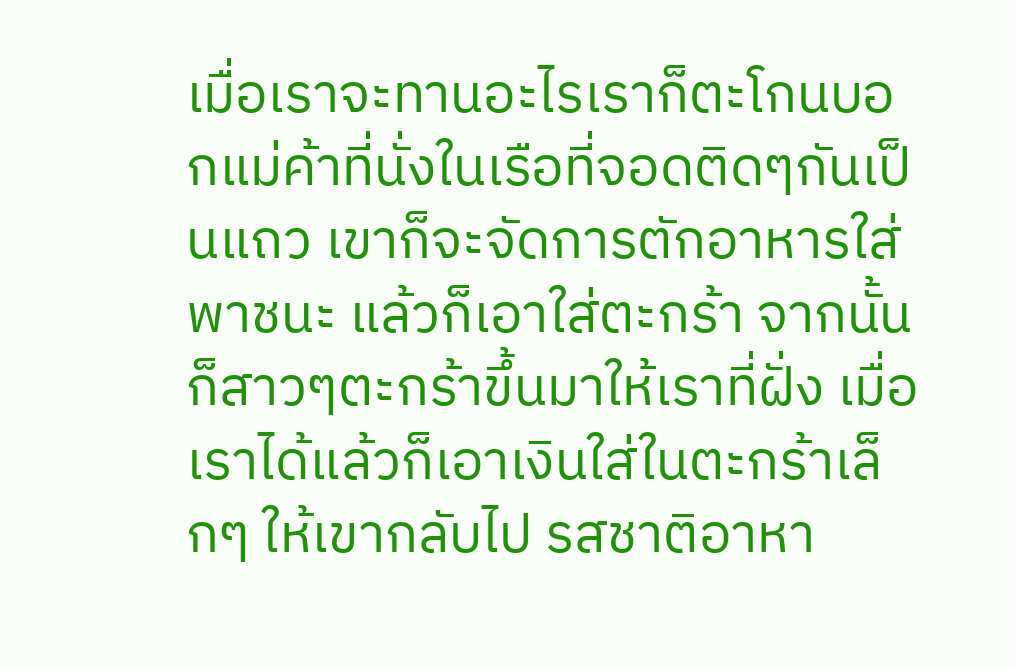เมื่อเราจะทานอะไรเราก็ตะโกนบอกแม่ค้าที่นั่งในเรือที่จอดติดๆกันเป็นแถว เขาก็จะจัดการตักอาหารใส่พาชนะ แล้วก็เอาใส่ตะกร้า จากนั้นก็สาวๆตะกร้าขึ้นมาให้เราที่ฝั่ง เมื่อเราได้แล้วก็เอาเงินใส่ในตะกร้าเล็กๆ ให้เขากลับไป รสชาติอาหา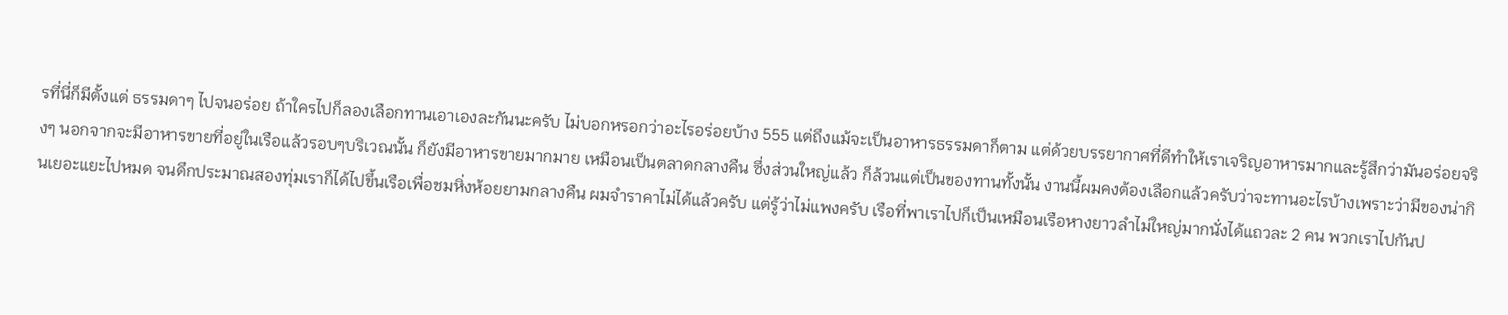รที่นี่ก็มีตั้งแต่ ธรรมดาๆ ไปจนอร่อย ถ้าใครไปก็ลองเลือกทานเอาเองละกันนะครับ ไม่บอกหรอกว่าอะไรอร่อยบ้าง 555 แต่ถึงแม้จะเป็นอาหารธรรมดาก็ตาม แต่ด้วยบรรยากาศที่ดีทำให้เราเจริญอาหารมากและรู้สึกว่ามันอร่อยจริงๆ นอกจากจะมีอาหารขายที่อยู่ในเรือแล้วรอบๆบริเวณนั้น ก็ยังมีอาหารขายมากมาย เหมือนเป็นตลาดกลางคืน ซึ่งส่วนใหญ่แล้ว ก็ล้วนแต่เป็นของทานทั้งนั้น งานนี้ผมคงต้องเลือกแล้วครับว่าจะทานอะไรบ้างเพราะว่ามีของน่ากินเยอะแยะไปหมด จนดึกประมาณสองทุ่มเราก็ได้ไปขึ้นเรือเพื่อชมหิ่งห้อยยามกลางคืน ผมจำราคาไม่ได้แล้วครับ แต่รู้ว่าไม่แพงครับ เรือที่พาเราไปก็เป็นเหมือนเรือหางยาวลำไม่ใหญ่มากนั่งได้แถวละ 2 คน พวกเราไปกันป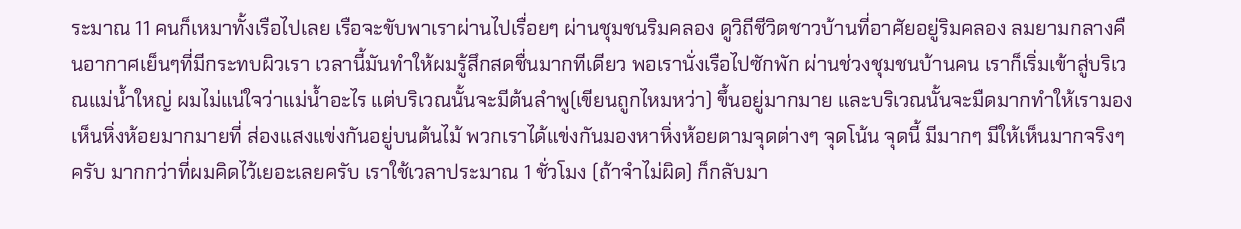ระมาณ 11 คนก็เหมาทั้งเรือไปเลย เรือจะขับพาเราผ่านไปเรื่อยๆ ผ่านชุมชนริมคลอง ดูวิถีชีวิตชาวบ้านที่อาศัยอยู่ริมคลอง ลมยามกลางคืนอากาศเย็นๆที่มีกระทบผิวเรา เวลานี้มันทำให้ผมรู้สึกสดชื่นมากทีเดียว พอเรานั่งเรือไปซักพัก ผ่านช่วงชุมชนบ้านคน เราก็เริ่มเข้าสู่บริเวณแม่น้ำใหญ่ ผมไม่แน่ใจว่าแม่น้ำอะไร แต่บริเวณนั้นจะมีต้นลำพู(เขียนถูกไหมหว่า) ขึ้นอยู่มากมาย และบริเวณนั้นจะมืดมากทำให้เรามองเห็นหิ่งห้อยมากมายที่ ส่องแสงแข่งกันอยู่บนต้นไม้ พวกเราได้แข่งกันมองหาหิ่งห้อยตามจุดต่างๆ จุดโน้น จุดนี้ มีมากๆ มีให้เห็นมากจริงๆครับ มากกว่าที่ผมคิดไว้เยอะเลยครับ เราใช้เวลาประมาณ 1 ชั่วโมง (ถ้าจำไม่ผิด) ก็กลับมา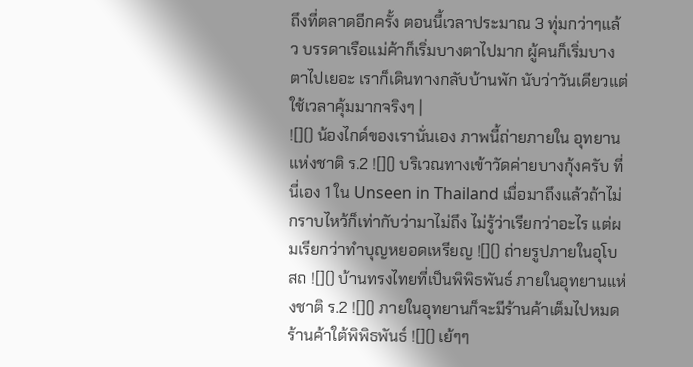ถึงที่ตลาดอีกครั้ง ตอนนี้เวลาประมาณ 3 ทุ่มกว่าๆแล้ว บรรดาเรือแม่ค้าก็เริ่มบางตาไปมาก ผู้คนก็เริ่มบางตาไปเยอะ เราก็เดินทางกลับบ้านพัก นับว่าวันเดียวแต่ใช้เวลาคุ้มมากจริงๆ |
![]() น้องไกด์ของเรานั่นเอง ภาพนี้ถ่ายภายใน อุทยานแห่งชาติ ร.2 ![]() บริเวณทางเข้าวัดค่ายบางกุ้งครับ ที่นี่เอง 1 ใน Unseen in Thailand เมื่อมาถึงแล้วถ้าไม่กราบไหว้ก็เท่ากับว่ามาไม่ถึง ไม่รู้ว่าเรียกว่าอะไร แต่ผมเรียกว่าทำบุญหยอดเหรียญ ![]() ถ่ายรูปภายในอุโบสถ ![]() บ้านทรงไทยที่เป็นพิพิธพันธ์ ภายในอุทยานแห่งชาติ ร.2 ![]() ภายในอุทยานก็จะมีร้านค้าเต็มไปหมด
ร้านค้าใต้พิพิธพันธ์ ![]() เย้ๆๆ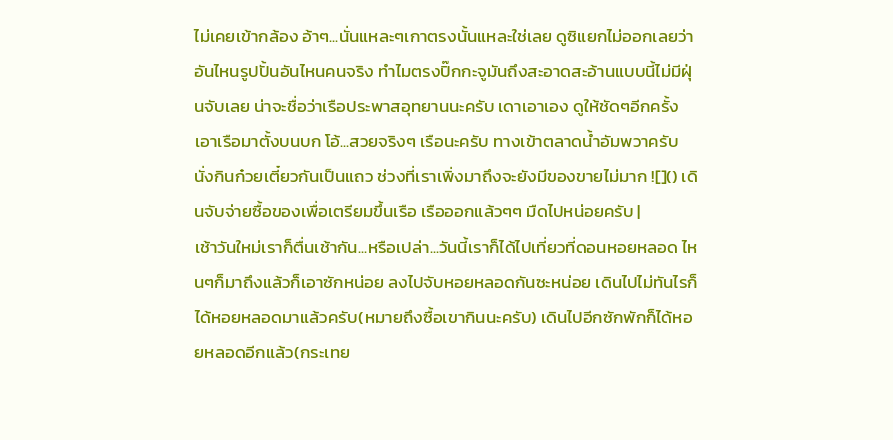ไม่เคยเข้ากล้อง อ้าๆ...นั่นแหละๆเกาตรงนั้นแหละใช่เลย ดูซิแยกไม่ออกเลยว่าอันไหนรูปปั้นอันไหนคนจริง ทำไมตรงปิ๊กกะจูมันถึงสะอาดสะอ้านแบบนี้ไม่มีฝุ่นจับเลย น่าจะชื่อว่าเรือประพาสอุทยานนะครับ เดาเอาเอง ดูให้ชัดๆอีกครั้ง เอาเรือมาตั้งบนบก โอ้...สวยจริงๆ เรือนะครับ ทางเข้าตลาดน้ำอัมพวาครับ นั่งกินก๋วยเตี๋ยวกันเป็นแถว ช่วงที่เราเพิ่งมาถึงจะยังมีของขายไม่มาก ![]() เดินจับจ่ายซื้อของเพื่อเตรียมขึ้นเรือ เรือออกแล้วๆๆ มืดไปหน่อยครับ |
เช้าวันใหม่เราก็ตื่นเช้ากัน...หรือเปล่า...วันนี้เราก็ได้ไปเที่ยวที่ดอนหอยหลอด ไหนๆก็มาถึงแล้วก็เอาซักหน่อย ลงไปจับหอยหลอดกันซะหน่อย เดินไปไม่ทันไรก็ได้หอยหลอดมาแล้วครับ(หมายถึงซื้อเขากินนะครับ) เดินไปอีกซักพักก็ได้หอยหลอดอีกแล้ว(กระเทย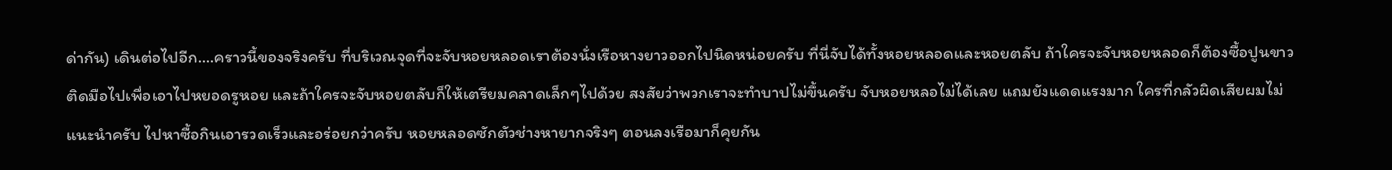ด่ากัน) เดินต่อไปอีก....คราวนี้ของจริงครับ ที่บริเวณจุดที่จะจับหอยหลอดเราต้องนั่งเรือหางยาวออกไปนิดหน่อยครับ ที่นี่จับได้ทั้งหอยหลอดและหอยตลับ ถ้าใครจะจับหอยหลอดก็ต้องซื้อปูนขาวติดมือไปเพื่อเอาไปหยอดรูหอย และถ้าใครจะจับหอยตลับก็ให้เตรียมคลาดเล็กๆไปด้วย สงสัยว่าพวกเราจะทำบาปไม่ขึ้นครับ จับหอยหลอไม่ได้เลย แถมยังแดดแรงมาก ใครที่กลัวผิดเสียผมไม่แนะนำครับ ไปหาซื้อกินเอารวดเร็วและอร่อยกว่าครับ หอยหลอดซักตัวช่างหายากจริงๆ ตอนลงเรือมาก็คุยกัน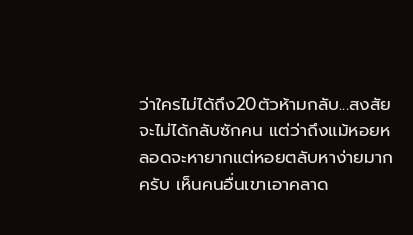ว่าใครไม่ได้ถึง20ตัวห้ามกลับ...สงสัยจะไม่ได้กลับซักคน แต่ว่าถึงแม้หอยหลอดจะหายากแต่หอยตลับหาง่ายมากครับ เห็นคนอื่นเขาเอาคลาด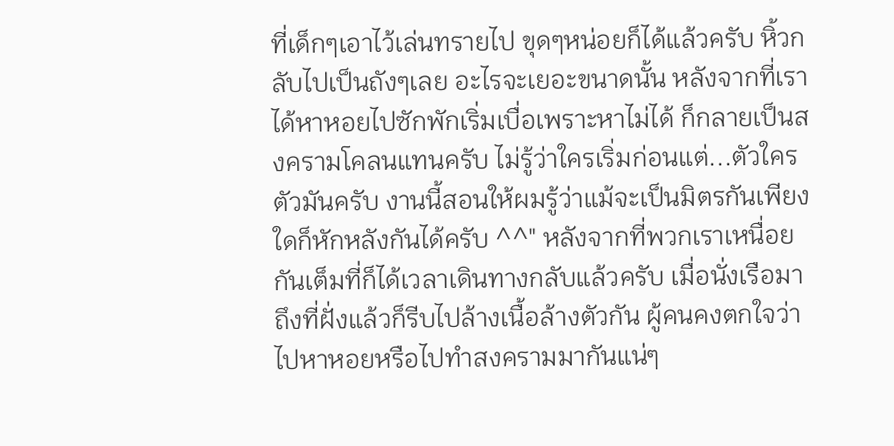ที่เด็กๆเอาไว้เล่นทรายไป ขุดๆหน่อยก็ได้แล้วครับ หิ้วกลับไปเป็นถังๆเลย อะไรจะเยอะขนาดนั้น หลังจากที่เราได้หาหอยไปซักพักเริ่มเบื่อเพราะหาไม่ได้ ก็กลายเป็นสงครามโคลนแทนครับ ไม่รู้ว่าใครเริ่มก่อนแต่...ตัวใครตัวมันครับ งานนี้สอนให้ผมรู้ว่าแม้จะเป็นมิตรกันเพียงใดก็หักหลังกันได้ครับ ^^" หลังจากที่พวกเราเหนื่อยกันเต็มที่ก็ได้เวลาเดินทางกลับแล้วครับ เมื่อนั่งเรือมาถึงที่ฝั่งแล้วก็รีบไปล้างเนื้อล้างตัวกัน ผู้คนคงตกใจว่าไปหาหอยหรือไปทำสงครามมากันแน่ๆ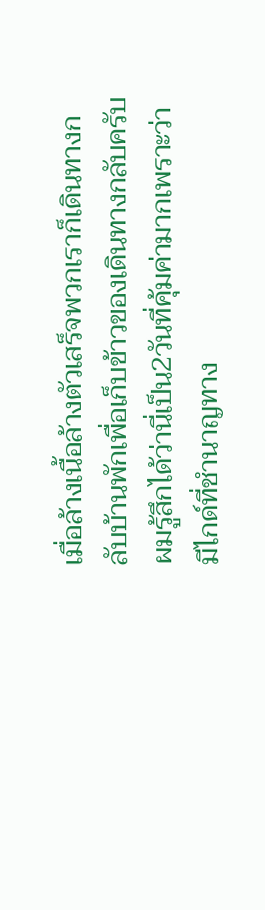เมื่อล้างเนื้อล้างตัวเสร็จพวกเราก็เดินทางกลับบ้านพักเพื่อเก็บข้าวของเดินทางกลับครับ ผมรู้สึกได้ว่านี่เป็น2วันที่คุ้มค่ามากเพราะว่ามีไกด์ที่ชำนาญทาง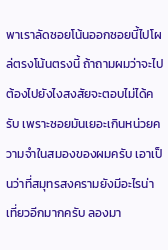พาเราลัดซอยโน้นออกซอยนี้ไปโผล่ตรงโน้นตรงนี้ ถ้าถามผมว่าจะไป ต้องไปยังไงสงสัยจะตอบไม่ได้ครับ เพราะซอยมันเยอะเกินหน่วยความจำในสมองของผมครับ เอาเป็นว่าที่สมุทรสงครามยังมีอะไรน่าเที่ยวอีกมากครับ ลองมา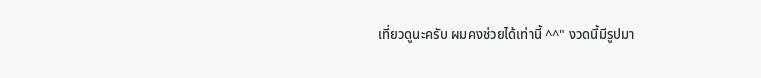เที่ยวดูนะครับ ผมคงช่วยได้เท่านี้ ^^" งวดนี้มีรูปมา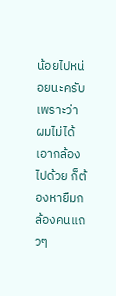น้อยไปหน่อยนะครับเพราะว่า ผมไม่ได้เอากล้องไปด้วย ก็ต้องหายืมกล้องคนแถวๆ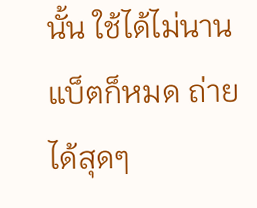นั้น ใช้ได้ไม่นานแบ็ตก็หมด ถ่ายได้สุดๆ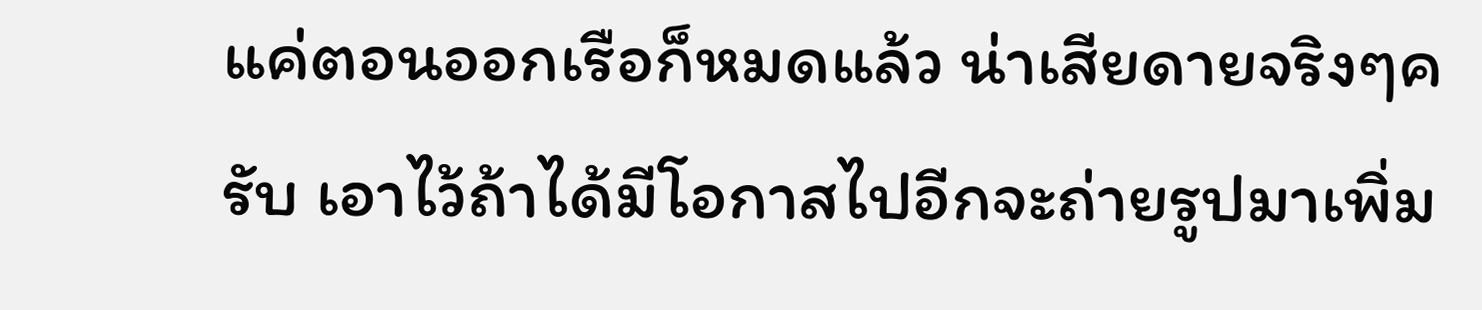แค่ตอนออกเรือก็หมดแล้ว น่าเสียดายจริงๆครับ เอาไว้ถ้าได้มีโอกาสไปอีกจะถ่ายรูปมาเพิ่ม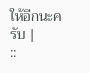ให้อีกนะครับ |
::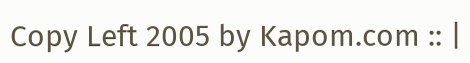Copy Left 2005 by Kapom.com :: |